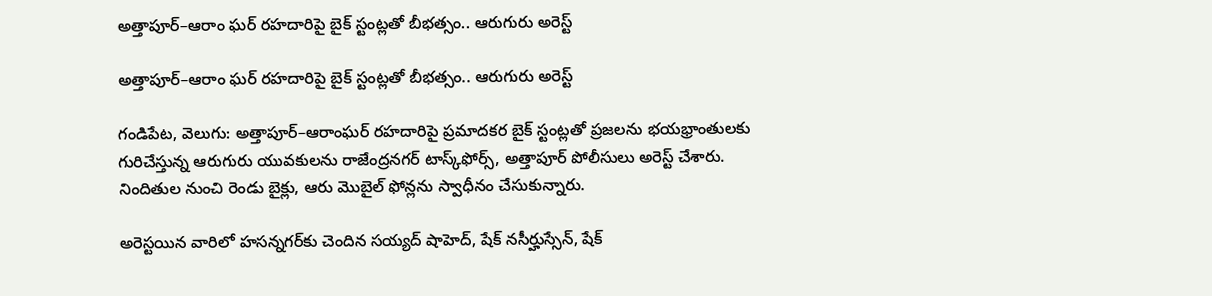అత్తాపూర్–ఆరాం ఘర్ రహదారిపై బైక్ స్టంట్లతో బీభత్సం.. ఆరుగురు అరెస్ట్

అత్తాపూర్–ఆరాం ఘర్ రహదారిపై బైక్ స్టంట్లతో బీభత్సం.. ఆరుగురు అరెస్ట్

గండిపేట, వెలుగు: అత్తాపూర్–ఆరాంఘర్ రహదారిపై ప్రమాదకర బైక్ స్టంట్లతో ప్రజలను భయభ్రాంతులకు గురిచేస్తున్న ఆరుగురు యువకులను రాజేంద్రనగర్ టాస్క్‌‌ఫోర్స్, అత్తాపూర్ పోలీసులు అరెస్ట్ చేశారు. నిందితుల నుంచి రెండు బైక్లు, ఆరు మొబైల్ ఫోన్లను స్వాధీనం చేసుకున్నారు.

అరెస్టయిన వారిలో హసన్నగర్‌‌కు చెందిన సయ్యద్‌‌ షాహెద్‌‌, షేక్‌‌ నసీర్హుస్సేన్‌‌, షేక్‌‌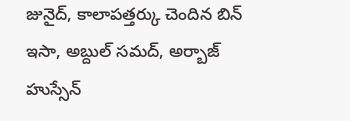జునైద్‌‌, కాలాపత్తర్కు చెందిన బిన్‌‌ ఇసా, అబ్దుల్‌‌ సమద్‌‌, అర్బాజ్‌‌ హుస్సేన్‌‌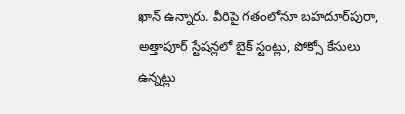ఖాన్‌‌ ఉన్నారు. వీరిపై గతంలోనూ బహదూర్‌‌పురా, అత్తాపూర్ స్టేషన్లలో బైక్ స్టంట్లు, పోక్సో కేసులు ఉన్నట్లు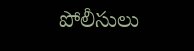పోలీసులు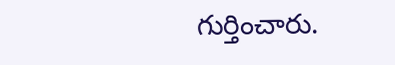గుర్తించారు.